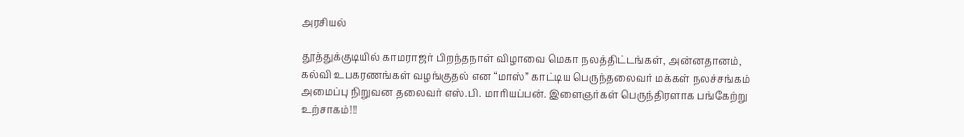அரசியல்

தூத்துக்குடியில் காமராஜர் பிறந்தநாள் விழாவை மெகா நலத்திட்டங்கள், அன்னதானம், கல்வி உபகரணங்கள் வழங்குதல் என “மாஸ்” காட்டிய பெருந்தலைவர் மக்கள் நலச்சங்கம் அமைப்பு நிறுவன தலைவர் எஸ்.பி. மாரியப்பன். இளைஞர்கள் பெருந்திரளாக பங்கேற்று உற்சாகம்!!!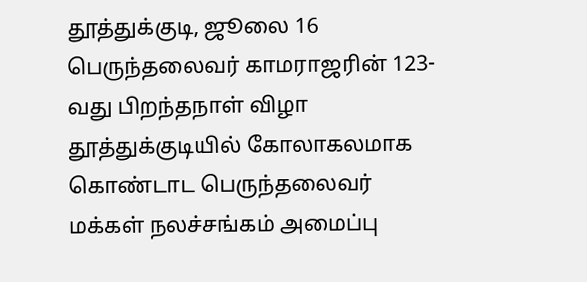தூத்துக்குடி, ஜூலை 16 பெருந்தலைவர் காமராஜரின் 123-வது பிறந்தநாள் விழா தூத்துக்குடியில் கோலாகலமாக கொண்டாட பெருந்தலைவர் மக்கள் நலச்சங்கம் அமைப்பு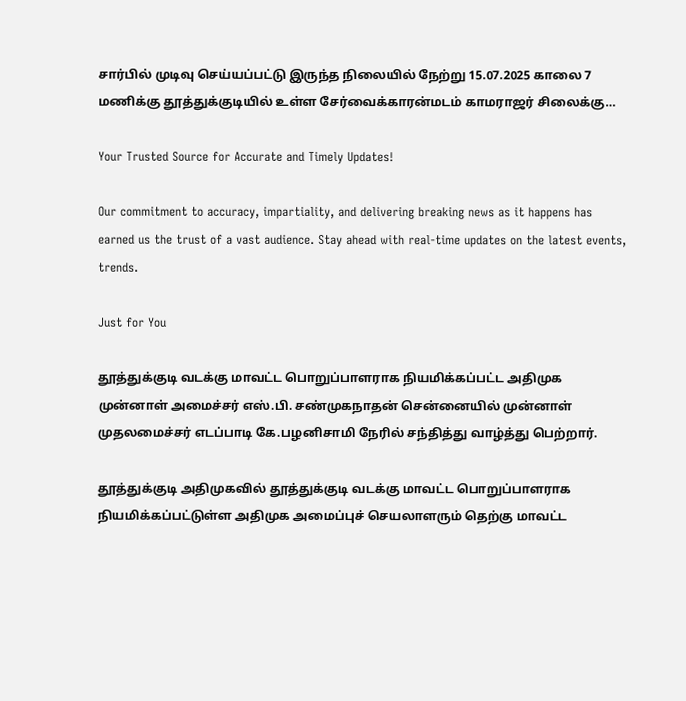சார்பில் முடிவு செய்யப்பட்டு இருந்த நிலையில் நேற்று 15.07.2025 காலை 7 மணிக்கு தூத்துக்குடியில் உள்ள சேர்வைக்காரன்மடம் காமராஜர் சிலைக்கு…

Your Trusted Source for Accurate and Timely Updates!

Our commitment to accuracy, impartiality, and delivering breaking news as it happens has earned us the trust of a vast audience. Stay ahead with real-time updates on the latest events, trends.

Just for You

தூத்துக்குடி வடக்கு மாவட்ட பொறுப்பாளராக நியமிக்கப்பட்ட அதிமுக முன்னாள் அமைச்சர் எஸ்.பி. சண்முகநாதன் சென்னையில் முன்னாள் முதலமைச்சர் எடப்பாடி கே.பழனிசாமி நேரில் சந்தித்து வாழ்த்து பெற்றார்.

தூத்துக்குடி அதிமுகவில் தூத்துக்குடி வடக்கு மாவட்ட பொறுப்பாளராக நியமிக்கப்பட்டுள்ள அதிமுக அமைப்புச் செயலாளரும் தெற்கு மாவட்ட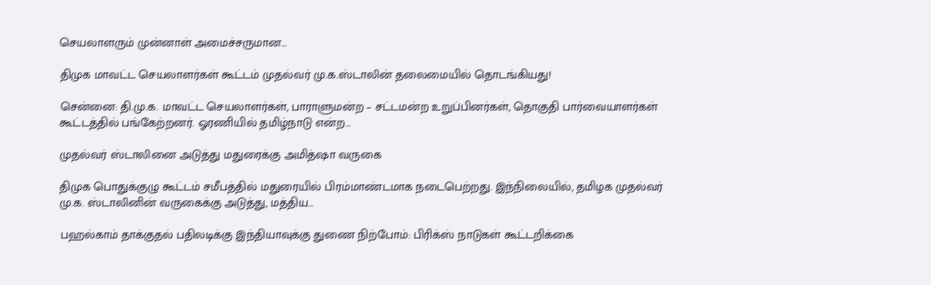செயலாளரும் முன்னாள் அமைச்சருமான…

திமுக மாவட்ட செயலாளர்கள் கூட்டம் முதல்வர் மு.க.ஸ்டாலின் தலைமையில் தொடங்கியது!

சென்னை: தி.மு.க. மாவட்ட செயலாளர்கள், பாராளுமன்ற – சட்டமன்ற உறுப்பினர்கள், தொகுதி பார்வையாளர்கள் கூட்டத்தில் பங்கேற்றனர். ஓரணியில் தமிழ்நாடு என்ற…

முதல்வர் ஸ்டாலினை அடுத்து மதுரைக்கு அமித்ஷா வருகை

திமுக பொதுக்குழு கூட்டம் சமீபத்தில் மதுரையில் பிரம்மாண்டமாக நடைபெற்றது. இந்நிலையில், தமிழக முதல்வர் மு.க. ஸ்டாலினின் வருகைக்கு அடுத்து, மத்திய…

பஹல்காம் தாக்குதல் பதிலடிக்கு இந்தியாவுக்கு துணை நிற்போம்: பிரிக்ஸ் நாடுகள் கூட்டறிக்கை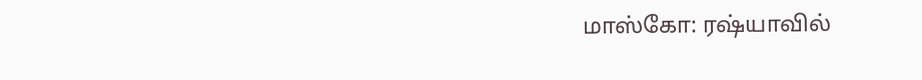மாஸ்கோ: ரஷ்யாவில்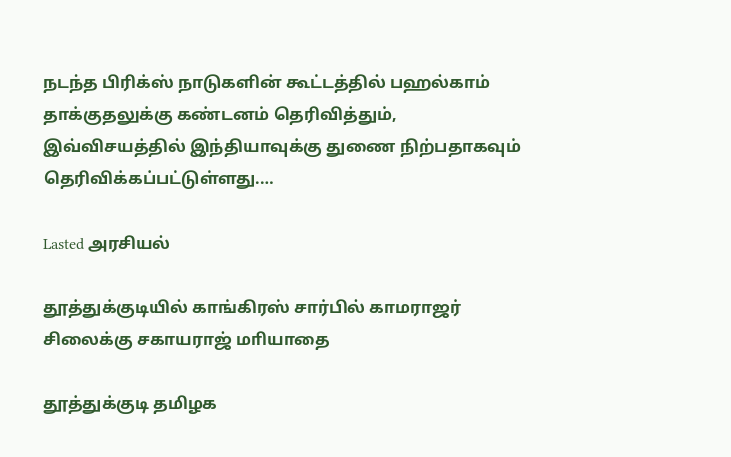நடந்த பிரிக்ஸ் நாடுகளின் கூட்டத்தில் பஹல்காம் தாக்குதலுக்கு கண்டனம் தெரிவித்தும், இவ்விசயத்தில் இந்தியாவுக்கு துணை நிற்பதாகவும் தெரிவிக்கப்பட்டுள்ளது.…

Lasted அரசியல்

தூத்துக்குடியில் காங்கிரஸ் சார்பில் காமராஜர் சிலைக்கு சகாயராஜ் மாியாதை

தூத்துக்குடி தமிழக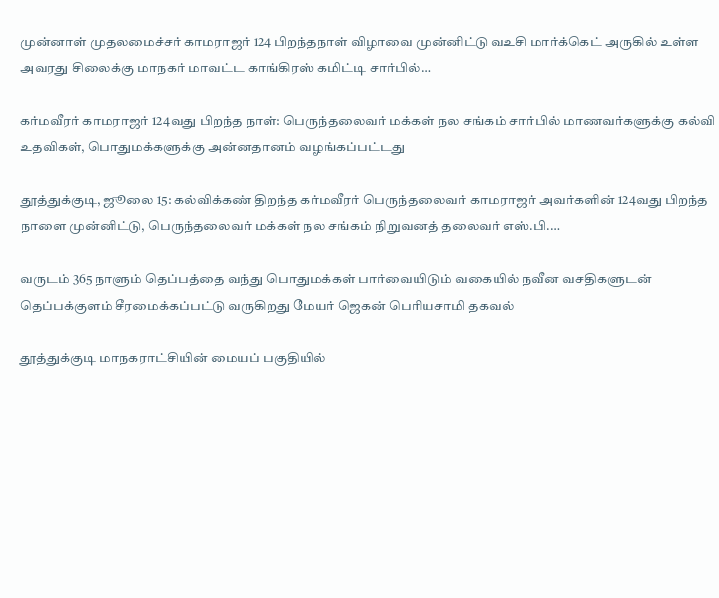முன்னாள் முதலமைச்சர் காமராஜர் 124 பிறந்தநாள் விழாவை முன்னிட்டு வஉசி மார்க்கெட் அருகில் உள்ள அவரது சிலைக்கு மாநகர் மாவட்ட காங்கிரஸ் கமிட்டி சார்பில்…

கர்மவீரர் காமராஜர் 124வது பிறந்த நாள்: பெருந்தலைவர் மக்கள் நல சங்கம் சார்பில் மாணவர்களுக்கு கல்வி உதவிகள், பொதுமக்களுக்கு அன்னதானம் வழங்கப்பட்டது

தூத்துக்குடி, ஜூலை 15: கல்விக்கண் திறந்த கர்மவீரர் பெருந்தலைவர் காமராஜர் அவர்களின் 124வது பிறந்த நாளை முன்னிட்டு, பெருந்தலைவர் மக்கள் நல சங்கம் நிறுவனத் தலைவர் எஸ்.பி.…

வருடம் 365 நாளும் தெப்பத்தை வந்து பொதுமக்கள் பார்வையிடும் வகையில் நவீன வசதிகளுடன் தெப்பக்குளம் சீரமைக்கப்பட்டு வருகிறது மேயர் ஜெகன் பொியசாமி தகவல்

தூத்துக்குடி மாநகராட்சியின் மையப் பகுதியில்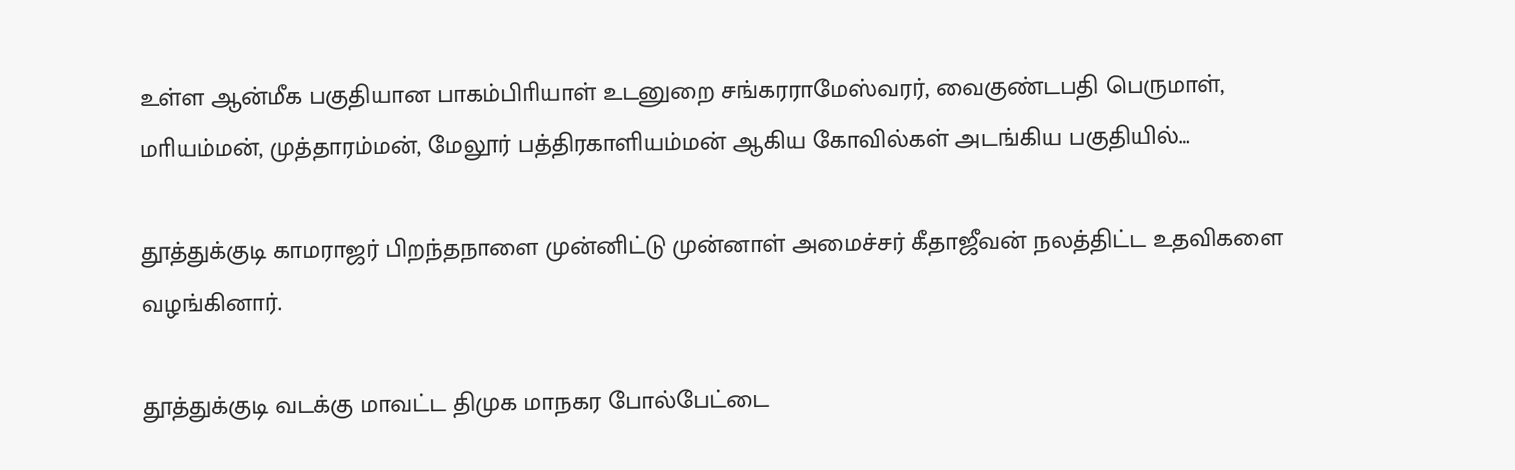உள்ள ஆன்மீக பகுதியான பாகம்பிாியாள் உடனுறை சங்கரராமேஸ்வரர், வைகுண்டபதி பெருமாள், மாியம்மன், முத்தாரம்மன், மேலூர் பத்திரகாளியம்மன் ஆகிய கோவில்கள் அடங்கிய பகுதியில்…

தூத்துக்குடி காமராஜர் பிறந்தநாளை முன்னிட்டு முன்னாள் அமைச்சர் கீதாஜீவன் நலத்திட்ட உதவிகளை வழங்கினார்.

தூத்துக்குடி வடக்கு மாவட்ட திமுக மாநகர போல்பேட்டை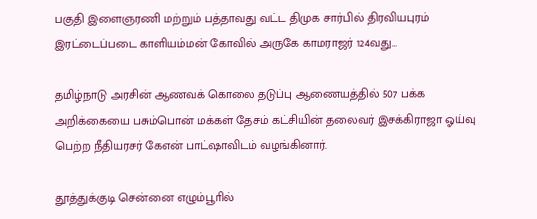பகுதி இளைஞரணி மற்றும் பத்தாவது வட்ட திமுக சார்பில் திரவியபுரம் இரட்டைப்படை காளியம்மன் கோவில் அருகே காமராஜர் 124வது…

தமிழ்நாடு அரசின் ஆணவக் கொலை தடுப்பு ஆணையத்தில் 507 பக்க அறிக்கையை பசும்பொன் மக்கள் தேசம் கட்சியின் தலைவர் இசக்கிராஜா ஓய்வு பெற்ற நீதியரசர் கேஎன் பாட்ஷாவிடம் வழங்கினார்.

தூத்துக்குடி சென்னை எழும்பூாில்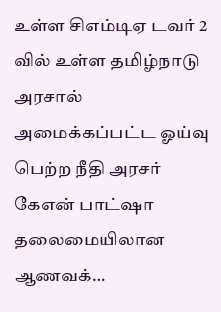உள்ள சிஎம்டிஏ டவர் 2 வில் உள்ள தமிழ்நாடு அரசால் அமைக்கப்பட்ட ஓய்வு பெற்ற நீதி அரசர் கேஎன் பாட்ஷா தலைமையிலான ஆணவக்…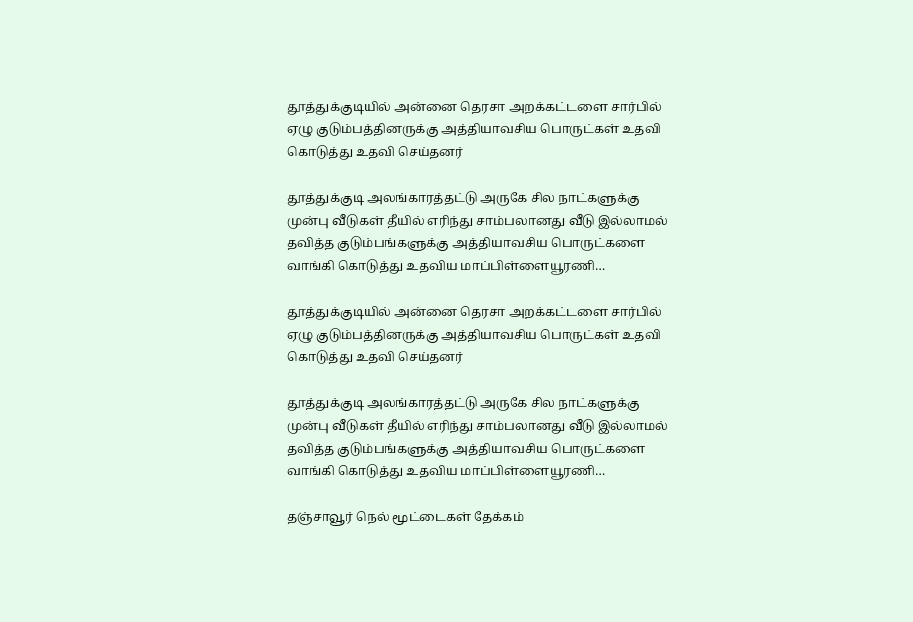தூத்துக்குடியில் அன்னை தெரசா அறக்கட்டளை சார்பில் ஏழு குடும்பத்தினருக்கு அத்தியாவசிய பொருட்கள் உதவி கொடுத்து உதவி செய்தனர்

தூத்துக்குடி அலங்காரத்தட்டு அருகே சில நாட்களுக்கு முன்பு வீடுகள் தீயில் எரிந்து சாம்பலானது வீடு இல்லாமல் தவித்த குடும்பங்களுக்கு அத்தியாவசிய பொருட்களை வாங்கி கொடுத்து உதவிய மாப்பிள்ளையூரணி…

தூத்துக்குடியில் அன்னை தெரசா அறக்கட்டளை சார்பில் ஏழு குடும்பத்தினருக்கு அத்தியாவசிய பொருட்கள் உதவி கொடுத்து உதவி செய்தனர்

தூத்துக்குடி அலங்காரத்தட்டு அருகே சில நாட்களுக்கு முன்பு வீடுகள் தீயில் எரிந்து சாம்பலானது வீடு இல்லாமல் தவித்த குடும்பங்களுக்கு அத்தியாவசிய பொருட்களை வாங்கி கொடுத்து உதவிய மாப்பிள்ளையூரணி…

தஞ்சாவூர் நெல் மூட்டைகள் தேக்கம்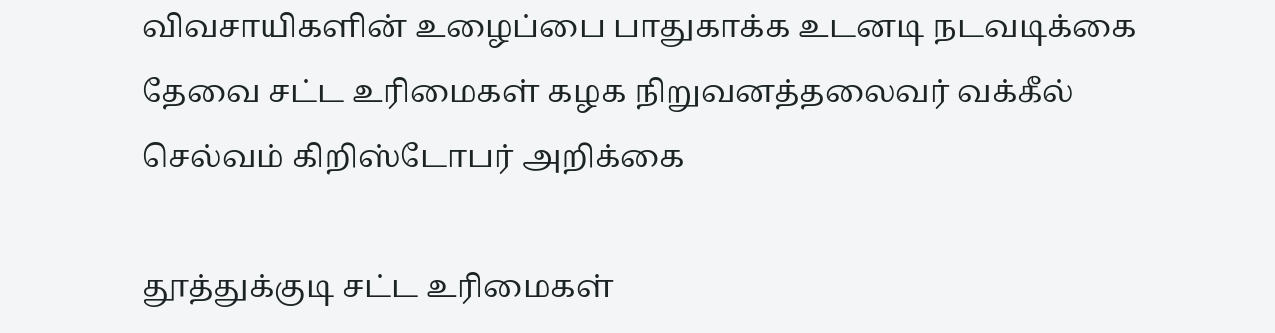விவசாயிகளின் உழைப்பை பாதுகாக்க உடனடி நடவடிக்கை தேவை சட்ட உரிமைகள் கழக நிறுவனத்தலைவர் வக்கீல் செல்வம் கிறிஸ்டோபர் அறிக்கை

தூத்துக்குடி சட்ட உரிமைகள்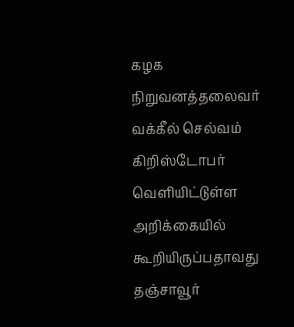கழக நிறுவனத்தலைவர் வக்கீல் செல்வம் கிறிஸ்டோபர் வௌியிட்டுள்ள அறிக்கையில் கூறியிருப்பதாவது தஞ்சாவூர்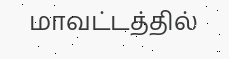மாவட்டத்தில்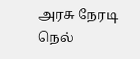அரசு நேரடி நெல்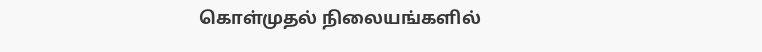கொள்முதல் நிலையங்களில்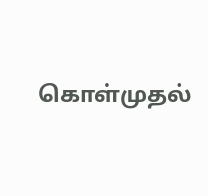கொள்முதல்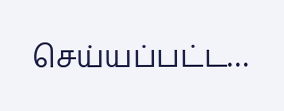செய்யப்பட்ட…